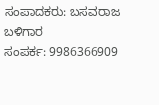ಸಂಪಾದಕರು: ಬಸವರಾಜ ಬಳಿಗಾರ
ಸಂಪರ್ಕ: 9986366909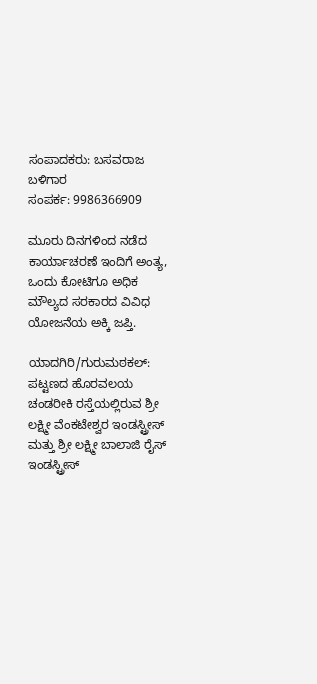ಸಂಪಾದಕರು: ಬಸವರಾಜ ಬಳಿಗಾರ
ಸಂಪರ್ಕ: 9986366909

ಮೂರು ದಿನಗಳಿಂದ ನಡೆದ ಕಾರ್ಯಾಚರಣೆ ಇಂದಿಗೆ ಅಂತ್ಯ, ಒಂದು ಕೋಟಿಗೂ ಅಧಿಕ ಮೌಲ್ಯದ ಸರಕಾರದ ವಿವಿಧ ಯೋಜನೆಯ ಅಕ್ಕಿ ಜಪ್ತಿ.

ಯಾದಗಿರಿ/ಗುರುಮಠಕಲ್: ಪಟ್ಟಣದ ಹೊರವಲಯ ಚಂಡರೀಕಿ ರಸ್ತೆಯಲ್ಲಿರುವ ಶ್ರೀ ಲಕ್ಷ್ಮೀ ವೆಂಕಟೇಶ್ವರ ಇಂಡಸ್ಟ್ರೀಸ್ ಮತ್ತು ಶ್ರೀ ಲಕ್ಷ್ಮೀ ಬಾಲಾಜಿ ರೈಸ್ ಇಂಡಸ್ಟ್ರೀಸ್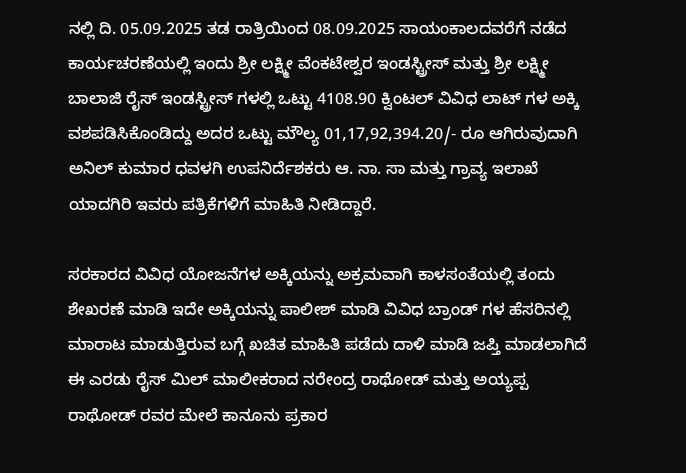ನಲ್ಲಿ ದಿ. 05.09.2025 ತಡ ರಾತ್ರಿಯಿಂದ 08.09.2025 ಸಾಯಂಕಾಲದವರೆಗೆ ನಡೆದ ಕಾರ್ಯಚರಣೆಯಲ್ಲಿ ಇಂದು ಶ್ರೀ ಲಕ್ಷ್ಮೀ ವೆಂಕಟೇಶ್ವರ ಇಂಡಸ್ಟ್ರೀಸ್ ಮತ್ತು ಶ್ರೀ ಲಕ್ಷ್ಮೀ ಬಾಲಾಜಿ ರೈಸ್ ಇಂಡಸ್ಟ್ರೀಸ್ ಗಳಲ್ಲಿ ಒಟ್ಟು 4108.90 ಕ್ವಿಂಟಲ್ ವಿವಿಧ ಲಾಟ್ ಗಳ ಅಕ್ಕಿ ವಶಪಡಿಸಿಕೊಂಡಿದ್ದು ಅದರ ಒಟ್ಟು ಮೌಲ್ಯ 01,17,92,394.20/- ರೂ ಆಗಿರುವುದಾಗಿ ಅನಿಲ್ ಕುಮಾರ ಧವಳಗಿ ಉಪನಿರ್ದೆಶಕರು ಆ. ನಾ. ಸಾ ಮತ್ತು ಗ್ರಾವ್ಯ ಇಲಾಖೆ ಯಾದಗಿರಿ ಇವರು ಪತ್ರಿಕೆಗಳಿಗೆ ಮಾಹಿತಿ ನೀಡಿದ್ದಾರೆ.

ಸರಕಾರದ ವಿವಿಧ ಯೋಜನೆಗಳ ಅಕ್ಕಿಯನ್ನು ಅಕ್ರಮವಾಗಿ ಕಾಳಸಂತೆಯಲ್ಲಿ ತಂದು ಶೇಖರಣೆ ಮಾಡಿ ಇದೇ ಅಕ್ಕಿಯನ್ನು ಪಾಲೀಶ್ ಮಾಡಿ ವಿವಿಧ ಬ್ರಾಂಡ್ ಗಳ ಹೆಸರಿನಲ್ಲಿ ಮಾರಾಟ ಮಾಡುತ್ತಿರುವ ಬಗ್ಗೆ ಖಚಿತ ಮಾಹಿತಿ ಪಡೆದು ದಾಳಿ ಮಾಡಿ ಜಪ್ತಿ ಮಾಡಲಾಗಿದೆ ಈ ಎರಡು ರೈಸ್ ಮಿಲ್ ಮಾಲೀಕರಾದ ನರೇಂದ್ರ ರಾಥೋಡ್ ಮತ್ತು ಅಯ್ಯಪ್ಪ ರಾಥೋಡ್ ರವರ ಮೇಲೆ ಕಾನೂನು ಪ್ರಕಾರ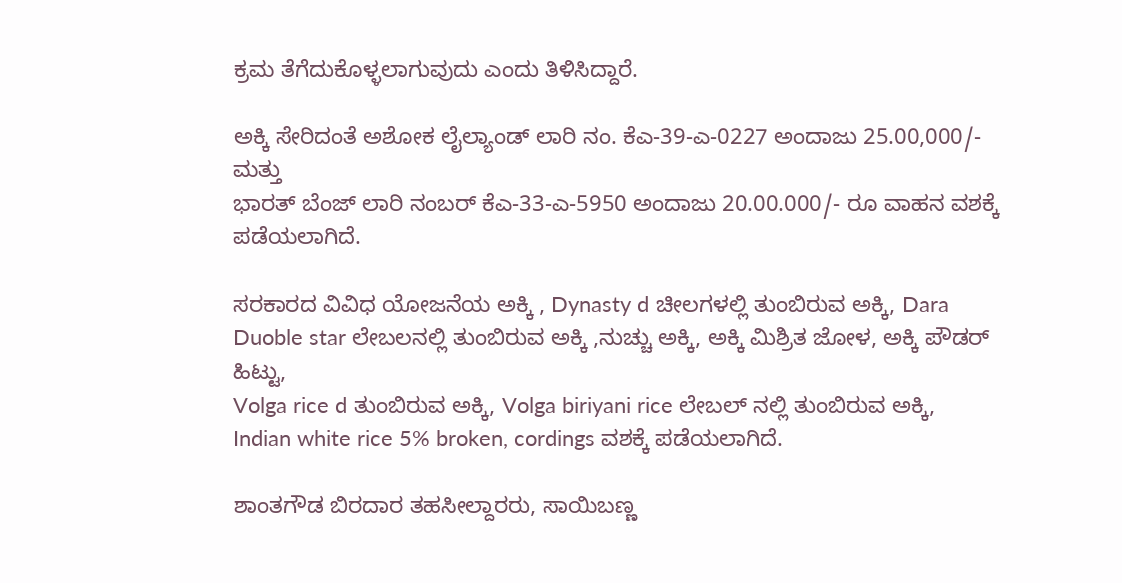ಕ್ರಮ ತೆಗೆದುಕೊಳ್ಳಲಾಗುವುದು ಎಂದು ತಿಳಿಸಿದ್ದಾರೆ.

ಅಕ್ಕಿ ಸೇರಿದಂತೆ ಅಶೋಕ ಲೈಲ್ಯಾಂಡ್ ಲಾರಿ ನಂ. ಕೆಎ-39-ಎ-0227 ಅಂದಾಜು 25.00,000/- ಮತ್ತು
ಭಾರತ್ ಬೆಂಜ್ ಲಾರಿ ನಂಬರ್ ಕೆಎ-33-ಎ-5950 ಅಂದಾಜು 20.00.000/- ರೂ ವಾಹನ ವಶಕ್ಕೆ ಪಡೆಯಲಾಗಿದೆ.

ಸರಕಾರದ ವಿವಿಧ ಯೋಜನೆಯ ಅಕ್ಕಿ , Dynasty d ಚೀಲಗಳಲ್ಲಿ ತುಂಬಿರುವ ಅಕ್ಕಿ, Dara Duoble star ಲೇಬಲನಲ್ಲಿ ತುಂಬಿರುವ ಅಕ್ಕಿ ,ನುಚ್ಚು ಅಕ್ಕಿ, ಅಕ್ಕಿ ಮಿಶ್ರಿತ ಜೋಳ, ಅಕ್ಕಿ ಪೌಡರ್ ಹಿಟ್ಟು,
Volga rice d ತುಂಬಿರುವ ಅಕ್ಕಿ, Volga biriyani rice ಲೇಬಲ್ ನಲ್ಲಿ ತುಂಬಿರುವ ಅಕ್ಕಿ,
Indian white rice 5% broken, cordings ವಶಕ್ಕೆ ಪಡೆಯಲಾಗಿದೆ.

ಶಾಂತಗೌಡ ಬಿರದಾರ ತಹಸೀಲ್ದಾರರು, ಸಾಯಿಬಣ್ಣ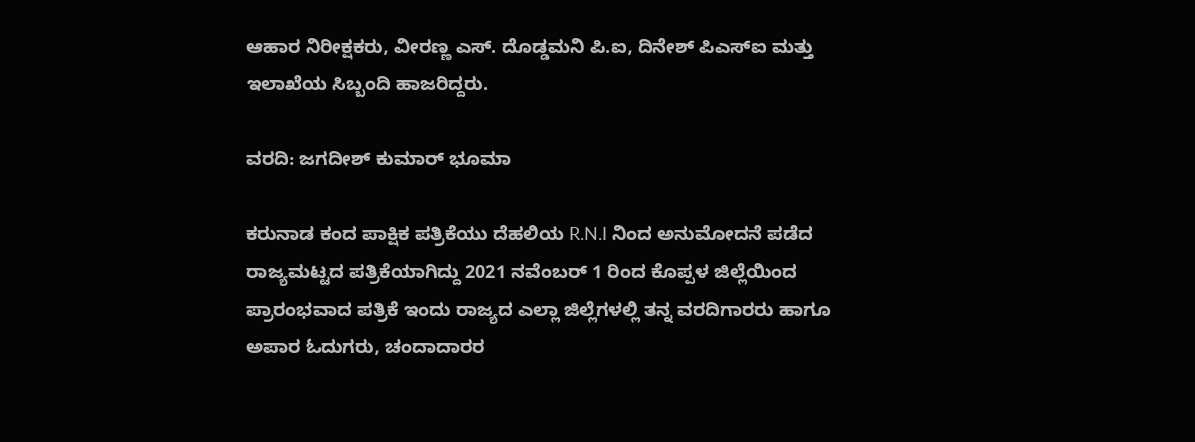ಆಹಾರ ನಿರೀಕ್ಷಕರು, ವೀರಣ್ಣ ಎಸ್. ದೊಡ್ಡಮನಿ ಪಿ.ಐ, ದಿನೇಶ್ ಪಿಎಸ್ಐ ಮತ್ತು ಇಲಾಖೆಯ ಸಿಬ್ಬಂದಿ ಹಾಜರಿದ್ದರು.

ವರದಿ: ಜಗದೀಶ್ ಕುಮಾರ್ ಭೂಮಾ

ಕರುನಾಡ ಕಂದ ಪಾಕ್ಷಿಕ ಪತ್ರಿಕೆಯು ದೆಹಲಿಯ R.N.I ನಿಂದ ಅನುಮೋದನೆ ಪಡೆದ ರಾಜ್ಯಮಟ್ಟದ ಪತ್ರಿಕೆಯಾಗಿದ್ದು 2021 ನವೆಂಬರ್ 1 ರಿಂದ ಕೊಪ್ಪಳ ಜಿಲ್ಲೆಯಿಂದ ಪ್ರಾರಂಭವಾದ ಪತ್ರಿಕೆ ಇಂದು ರಾಜ್ಯದ ಎಲ್ಲಾ ಜಿಲ್ಲೆಗಳಲ್ಲಿ ತನ್ನ ವರದಿಗಾರರು ಹಾಗೂ ಅಪಾರ ಓದುಗರು, ಚಂದಾದಾರರ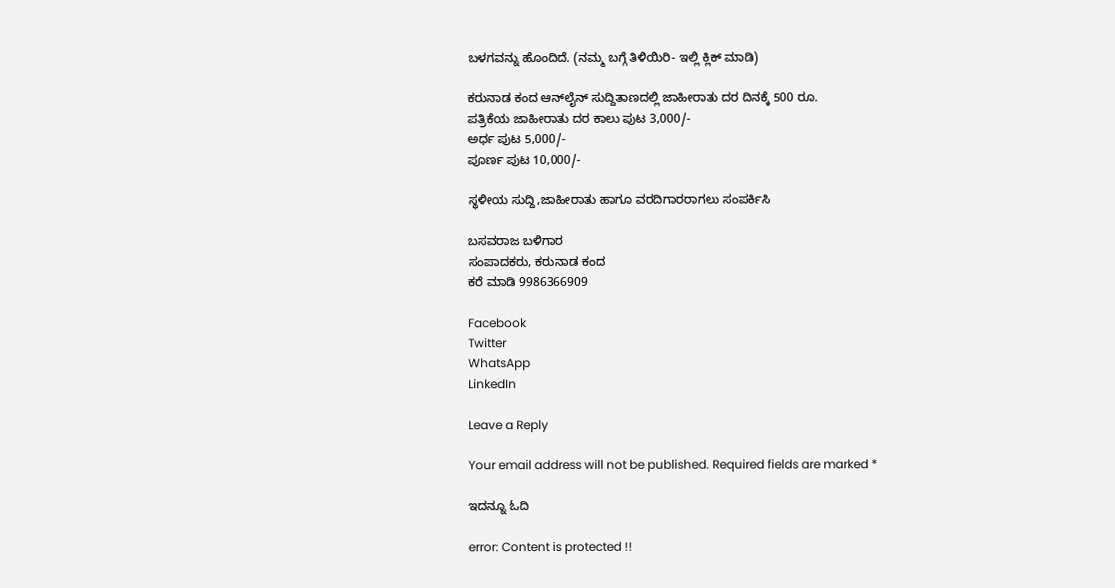ಬಳಗವನ್ನು ಹೊಂದಿದೆ. (ನಮ್ಮ ಬಗ್ಗೆ ತಿಳಿಯಿರಿ- ಇಲ್ಲಿ ಕ್ಲಿಕ್‌ ಮಾಡಿ)

ಕರುನಾಡ ಕಂದ ಆನ್‌ಲೈನ್‌ ಸುದ್ದಿತಾಣದಲ್ಲಿ ಜಾಹೀರಾತು ದರ ದಿನಕ್ಕೆ 500 ರೂ.
ಪತ್ರಿಕೆಯ ಜಾಹೀರಾತು ದರ ಕಾಲು ಪುಟ 3,000/-
ಅರ್ಧ ಪುಟ 5,000/-
ಪೂರ್ಣ ಪುಟ 10,000/-

ಸ್ಥಳೀಯ ಸುದ್ದಿ,ಜಾಹೀರಾತು ಹಾಗೂ ವರದಿಗಾರರಾಗಲು ಸಂಪರ್ಕಿಸಿ

ಬಸವರಾಜ ಬಳಿಗಾರ
ಸಂಪಾದಕರು, ಕರುನಾಡ ಕಂದ
ಕರೆ ಮಾಡಿ 9986366909

Facebook
Twitter
WhatsApp
LinkedIn

Leave a Reply

Your email address will not be published. Required fields are marked *

ಇದನ್ನೂ ಓದಿ

error: Content is protected !!